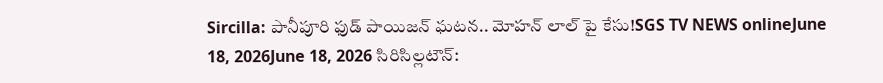Sircilla: పానీపూరి ఫుడ్ పాయిజన్ ఘటన.. మోహన్ లాల్ పై కేసు!SGS TV NEWS onlineJune 18, 2026June 18, 2026 సిరిసిల్లటౌన్: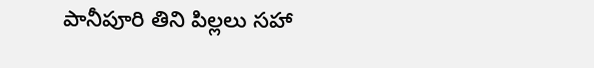పానీపూరి తిని పిల్లలు సహా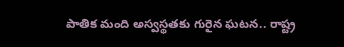పాతిక మంది అస్వస్థతకు గురైన ఘటన.. రాష్ట్ర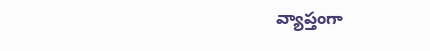వ్యాప్తంగా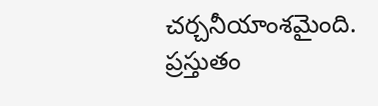చర్చనీయాంశమైంది. ప్రస్తుతం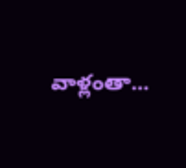వాళ్లంతా...